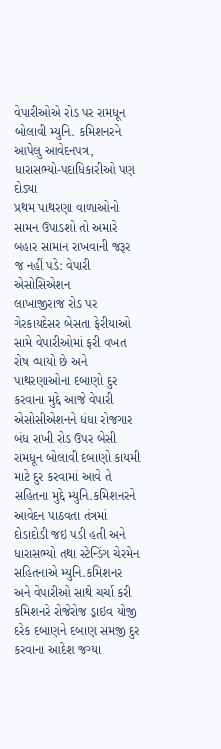વેપારીઓએ રોડ પર રામધૂન બોલાવી મ્યુનિ. કમિશનરને આપેલુ આવેદનપત્ર, ધારાસભ્યો-પદાધિકારીઓ પણ દોડ્યા
પ્રથમ પાથરણા વાળાઓનો સામન ઉપાડશો તો અમારે બહાર સામાન રાખવાની જરૂર જ નહીં પડે: વેપારી એસોસિએશન
લાખાજીરાજ રોડ પર ગેરકાયદેસર બેસતા ફેરીયાઓ સામે વેપારીઓમાં ફરી વખત રોષ વ્પાયો છે અને પાથરણાઓના દબાણો દુર કરવાના મુદ્દે આજે વેપારી એસોસીએશનને ધંધા રોજગાર બંધ રાખી રોડ ઉપર બેસી રામધૂન બોલાવી દબાણો કાયમી માટે દુર કરવામાં આવે તે સહિતના મુદ્દે મ્યુનિ.કમિશનરને આવેદન પાઠવતા તંત્રમાં દોડાદોડી જઇ પડી હતી અને ધારાસભ્યો તથા સ્ટેન્ડિંગ ચેરમેન સહિતનાએ મ્યુનિ.કમિશનર અને વેપારીઓ સાથે ચર્ચા કરી કમિશનરે રોજેરોજ ડ્રાઇવ યોજી દરેક દબાણને દબાણ સમજી દુર કરવાના આદેશ જગ્યા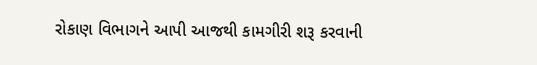રોકાણ વિભાગને આપી આજથી કામગીરી શરૂ કરવાની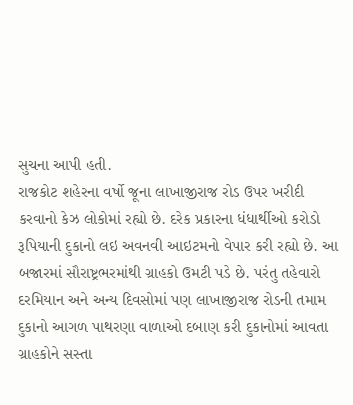સુચના આપી હતી.
રાજકોટ શહેરના વર્ષો જૂના લાખાજીરાજ રોડ ઉપર ખરીદી કરવાનો કેઝ લોકોમાં રહ્યો છે. દરેક પ્રકારના ધંધાર્થીઓ કરોડો રૂપિયાની દુકાનો લઇ અવનવી આઇટમનો વેપાર કરી રહ્યો છે. આ બજારમાં સૌરાષ્ટ્રભરમાંથી ગ્રાહકો ઉમટી પડે છે. પરંતુ તહેવારો દરમિયાન અને અન્ય દિવસોમાં પણ લાખાજીરાજ રોડની તમામ દુકાનો આગળ પાથરણા વાળાઓ દબાણ કરી દુકાનોમાં આવતા ગ્રાહકોને સસ્તા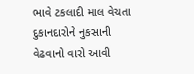ભાવે ટકલાદી માલ વેચતા દુકાનદારોને નુકસાની વેઢવાનો વારો આવી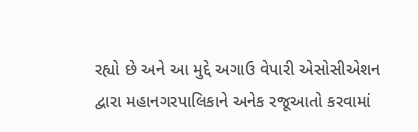રહ્યો છે અને આ મુદ્દે અગાઉ વેપારી એસોસીએશન દ્વારા મહાનગરપાલિકાને અનેક રજૂઆતો કરવામાં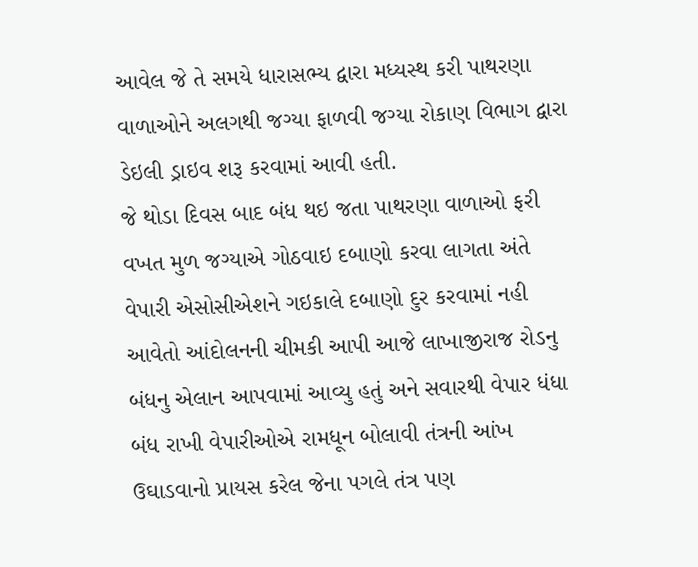આવેલ જે તે સમયે ધારાસભ્ય દ્વારા મધ્યસ્થ કરી પાથરણા વાળાઓને અલગથી જગ્યા ફાળવી જગ્યા રોકાણ વિભાગ દ્વારા ડેઇલી ડ્રાઇવ શરૂ કરવામાં આવી હતી.
જે થોડા દિવસ બાદ બંધ થઇ જતા પાથરણા વાળાઓ ફરી વખત મુળ જગ્યાએ ગોઠવાઇ દબાણો કરવા લાગતા અંતે વેપારી એસોસીએશને ગઇકાલે દબાણો દુર કરવામાં નહી આવેતો આંદોલનની ચીમકી આપી આજે લાખાજીરાજ રોડનુ બંધનુ એલાન આપવામાં આવ્યુ હતું અને સવારથી વેપાર ધંધા બંધ રાખી વેપારીઓએ રામધૂન બોલાવી તંત્રની આંખ ઉઘાડવાનો પ્રાયસ કરેલ જેના પગલે તંત્ર પણ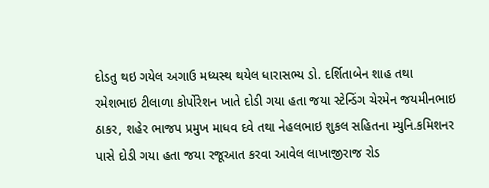દોડતુ થઇ ગયેલ અગાઉ મધ્યસ્થ થયેલ ધારાસભ્ય ડો. દર્શિતાબેન શાહ તથા રમેશભાઇ ટીલાળા કોર્પોરેશન ખાતે દોડી ગયા હતા જયા સ્ટેન્ડિંગ ચેરમેન જયમીનભાઇ ઠાકર, શહેર ભાજપ પ્રમુખ માધવ દવે તથા નેહલભાઇ શુકલ સહિતના મ્યુનિ.કમિશનર પાસે દોડી ગયા હતા જયા રજૂઆત કરવા આવેલ લાખાજીરાજ રોડ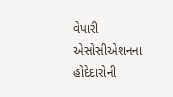વેપારી એસોસીએશનના હોદેદારોની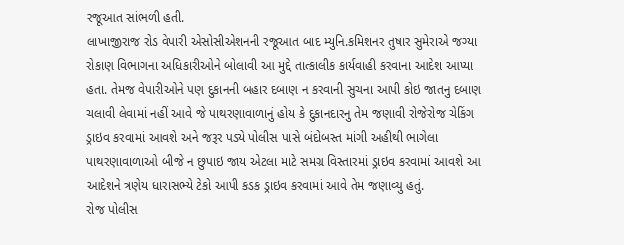રજૂઆત સાંભળી હતી.
લાખાજીરાજ રોડ વેપારી એસોસીએશનની રજૂઆત બાદ મ્યુનિ.કમિશનર તુષાર સુમેરાએ જગ્યા રોકાણ વિભાગના અધિકારીઓને બોલાવી આ મુદ્દે તાત્કાલીક કાર્યવાહી કરવાના આદેશ આપ્યા હતા. તેમજ વેપારીઓને પણ દુકાનની બહાર દબાણ ન કરવાની સુચના આપી કોઇ જાતનુ દબાણ ચલાવી લેવામાં નહીં આવે જે પાથરણાવાળાનું હોય કે દુકાનદારનુ તેમ જણાવી રોજેરોજ ચેકિંગ ડ્રાઇવ કરવામાં આવશે અને જરૂર પડ્યે પોલીસ પાસે બંદોબસ્ત માંગી અહીથી ભાગેલા પાથરણાવાળાઓ બીજે ન છુપાઇ જાય એટલા માટે સમગ્ર વિસ્તારમાં ડ્રાઇવ કરવામાં આવશે આ આદેશને ત્રણેય ધારાસભ્યે ટેકો આપી કડક ડ્રાઇવ કરવામાં આવે તેમ જણાવ્યુ હતું.
રોજ પોલીસ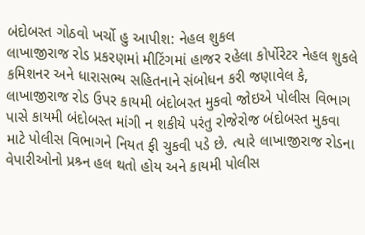બંદોબસ્ત ગોઠવો ખર્ચો હુ આપીશ: નેહલ શુકલ
લાખાજીરાજ રોડ પ્રકરણમાં મીટિંગમાં હાજર રહેલા કોર્પોરેટર નેહલ શુકલે કમિશનર અને ધારાસભ્ય સહિતનાને સંબોધન કરી જણાવેલ કે, લાખાજીરાજ રોડ ઉપર કાયમી બંદોબસ્ત મુકવો જોઇએ પોલીસ વિભાગ પાસે કાયમી બંદોબસ્ત માંગી ન શકીયે પરંતુ રોજેરોજ બંદોબસ્ત મુકવા માટે પોલીસ વિભાગને નિયત ફી ચુકવી પડે છે. ત્યારે લાખાજીરાજ રોડના વેપારીઓનો પ્રશ્ર્ન હલ થતો હોય અને કાયમી પોલીસ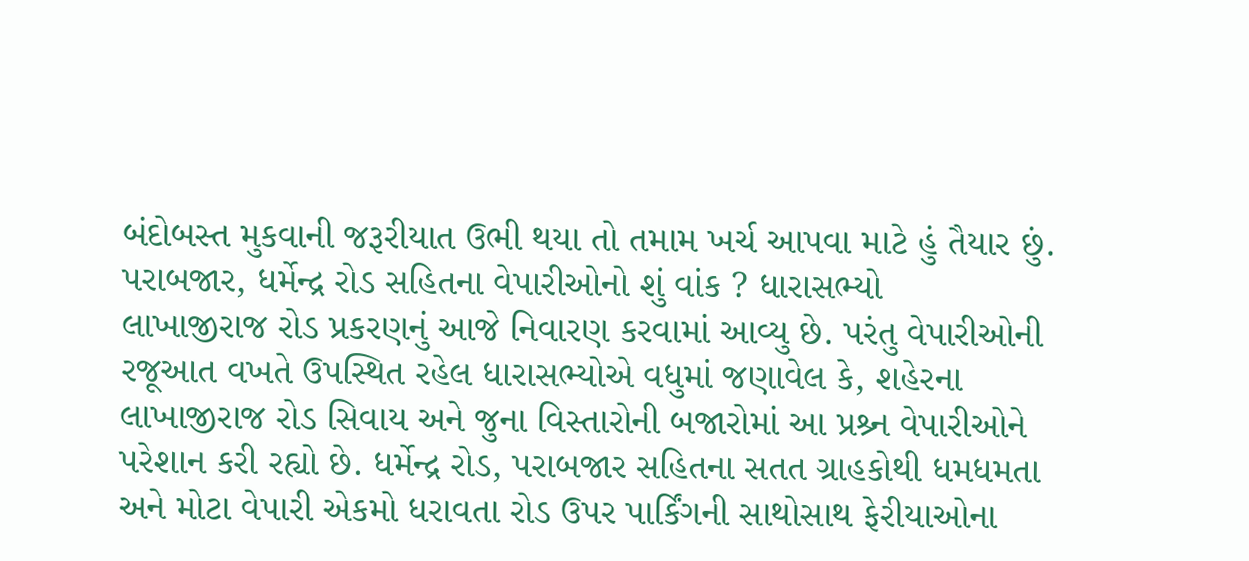બંદોબસ્ત મુકવાની જરૂરીયાત ઉભી થયા તો તમામ ખર્ચ આપવા માટે હું તૈયાર છું.
પરાબજાર, ધર્મેન્દ્ર રોડ સહિતના વેપારીઓનો શું વાંક ? ધારાસભ્યો
લાખાજીરાજ રોડ પ્રકરણનું આજે નિવારણ કરવામાં આવ્યુ છે. પરંતુ વેપારીઓની રજૂઆત વખતે ઉપસ્થિત રહેલ ધારાસભ્યોએ વધુમાં જણાવેલ કે, શહેરના લાખાજીરાજ રોડ સિવાય અને જુના વિસ્તારોની બજારોમાં આ પ્રશ્ર્ન વેપારીઓને પરેશાન કરી રહ્યો છે. ધર્મેન્દ્ર રોડ, પરાબજાર સહિતના સતત ગ્રાહકોથી ધમધમતા અને મોટા વેપારી એકમો ધરાવતા રોડ ઉપર પાર્કિંગની સાથોસાથ ફેરીયાઓના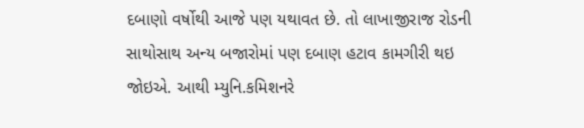દબાણો વર્ષોથી આજે પણ યથાવત છે. તો લાખાજીરાજ રોડની સાથોસાથ અન્ય બજારોમાં પણ દબાણ હટાવ કામગીરી થઇ જોઇએ. આથી મ્યુનિ.કમિશનરે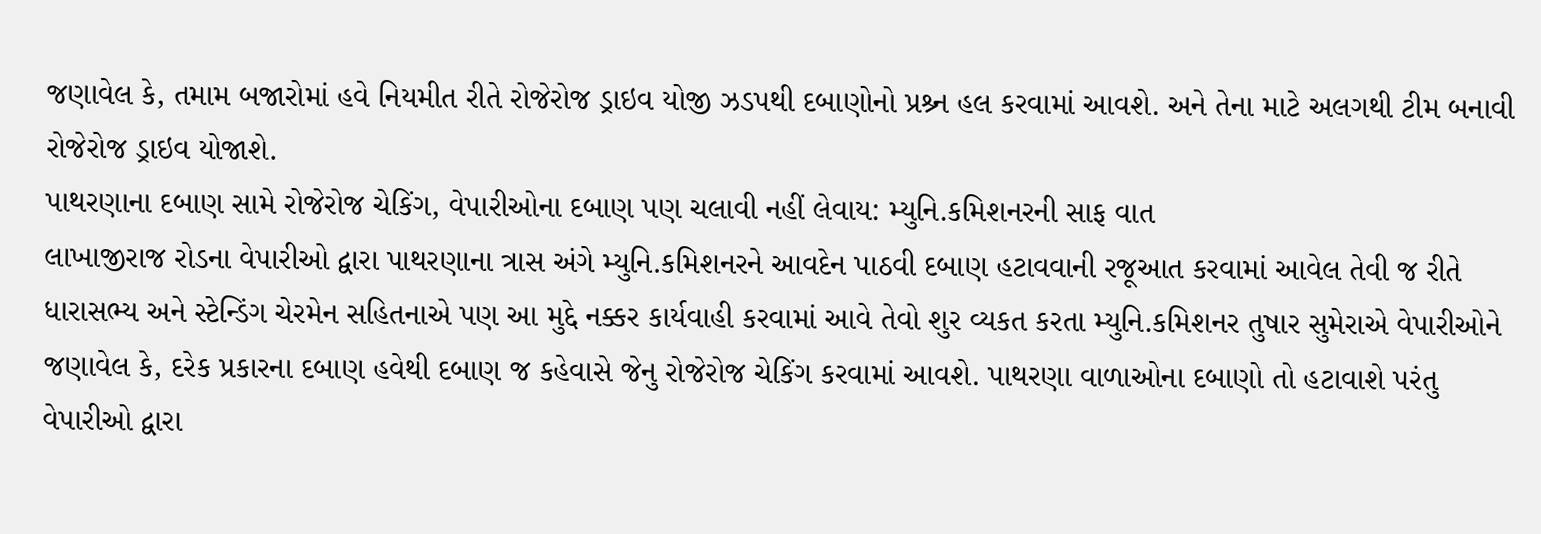જણાવેલ કે, તમામ બજારોમાં હવે નિયમીત રીતે રોજેરોજ ડ્રાઇવ યોજી ઝડપથી દબાણોનો પ્રશ્ર્ન હલ કરવામાં આવશે. અને તેના માટે અલગથી ટીમ બનાવી રોજેરોજ ડ્રાઇવ યોજાશે.
પાથરણાના દબાણ સામે રોજેરોજ ચેકિંગ, વેપારીઓના દબાણ પણ ચલાવી નહીં લેવાય: મ્યુનિ.કમિશનરની સાફ વાત
લાખાજીરાજ રોડના વેપારીઓ દ્વારા પાથરણાના ત્રાસ અંગે મ્યુનિ.કમિશનરને આવદેન પાઠવી દબાણ હટાવવાની રજૂઆત કરવામાં આવેલ તેવી જ રીતે ધારાસભ્ય અને સ્ટેન્ડિંગ ચેરમેન સહિતનાએ પણ આ મુદ્દે નક્કર કાર્યવાહી કરવામાં આવે તેવો શુર વ્યકત કરતા મ્યુનિ.કમિશનર તુષાર સુમેરાએ વેપારીઓને જણાવેલ કે, દરેક પ્રકારના દબાણ હવેથી દબાણ જ કહેવાસે જેનુ રોજેરોજ ચેકિંગ કરવામાં આવશે. પાથરણા વાળાઓના દબાણો તો હટાવાશે પરંતુ વેપારીઓ દ્વારા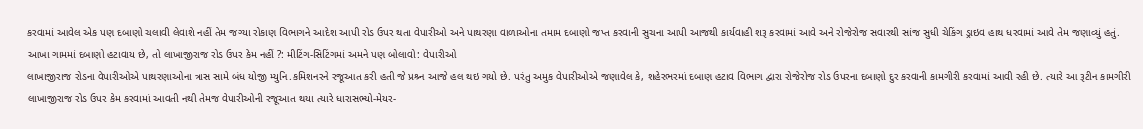કરવામાં આવેલ એક પણ દબાણો ચલાવી લેવાશે નહીં તેમ જગ્યા રોકાણ વિભાગને આદેશ આપી રોડ ઉપર થતા વેપારીઓ અને પાથરણા વાળાઓના તમામ દબાણો જપ્ત કરવાની સુચના આપી આજથી કાર્યવાહી શરૂ કરવામાં આવે અને રોજેરોજ સવારથી સાંજ સુધી ચેકિંગ ડ્રાઇવ હાથ ધરવામાં આવે તેમ જણાવ્યું હતું.
આખા ગામમાં દબાણો હટાવાય છે, તો લાખાજીરાજ રોડ ઉપર કેમ નહીં ?: મીટિંગ-સિટિંગમાં અમને પણ બોલાવો: વેપારીઓ
લાખાજીરાજ રોડના વેપારીઓએ પાથરણાઓના ત્રાસ સામે બંધ યોજી મ્યુનિ.કમિશનરને રજૂઆત કરી હતી જે પ્રશ્ર્ન આજે હલ થઇ ગયો છે. પરંતુ અમુક વેપારીઓએ જણાવેલ કે, શહેરભરમાં દબાણ હટાવ વિભાગ દ્વારા રોજેરોજ રોડ ઉપરના દબાણો દુર કરવાની કામગીરી કરવામાં આવી રહી છે. ત્યારે આ રૂટીન કામગીરી લાખાજીરાજ રોડ ઉપર કેમ કરવામાં આવતી નથી તેમજ વેપારીઓની રજૂઆત થયા ત્યારે ધારાસભ્યો-મેયર-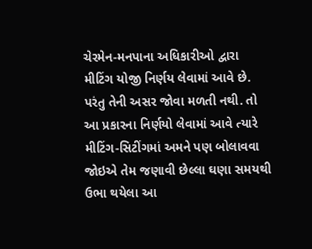ચેરમેન-મનપાના અધિકારીઓ દ્વારા મીટિંગ યોજી નિર્ણય લેવામાં આવે છે. પરંતુ તેની અસર જોવા મળતી નથી. તો આ પ્રકારના નિર્ણયો લેવામાં આવે ત્યારે મીટિંગ-સિટીંગમાં અમને પણ બોલાવવા જોઇએ તેમ જણાવી છેલ્લા ઘણા સમયથી ઉભા થયેલા આ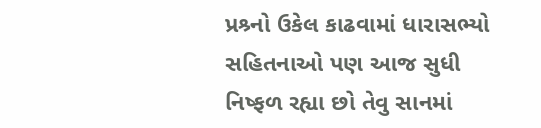પ્રશ્ર્નો ઉકેલ કાઢવામાં ધારાસભ્યો સહિતનાઓ પણ આજ સુધી નિષ્ફળ રહ્યા છો તેવુ સાનમાં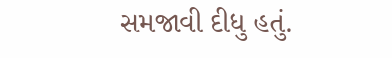સમજાવી દીધુ હતું.